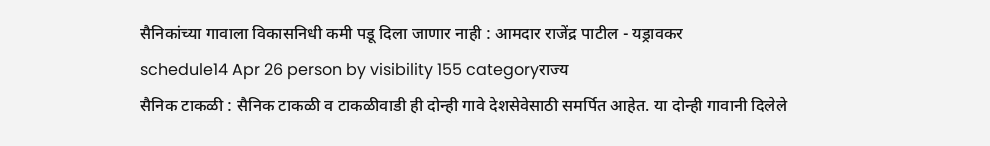सैनिकांच्या गावाला विकासनिधी कमी पडू दिला जाणार नाही : आमदार राजेंद्र पाटील - यड्रावकर
schedule14 Apr 26 person by visibility 155 categoryराज्य
सैनिक टाकळी : सैनिक टाकळी व टाकळीवाडी ही दोन्ही गावे देशसेवेसाठी समर्पित आहेत. या दोन्ही गावानी दिलेले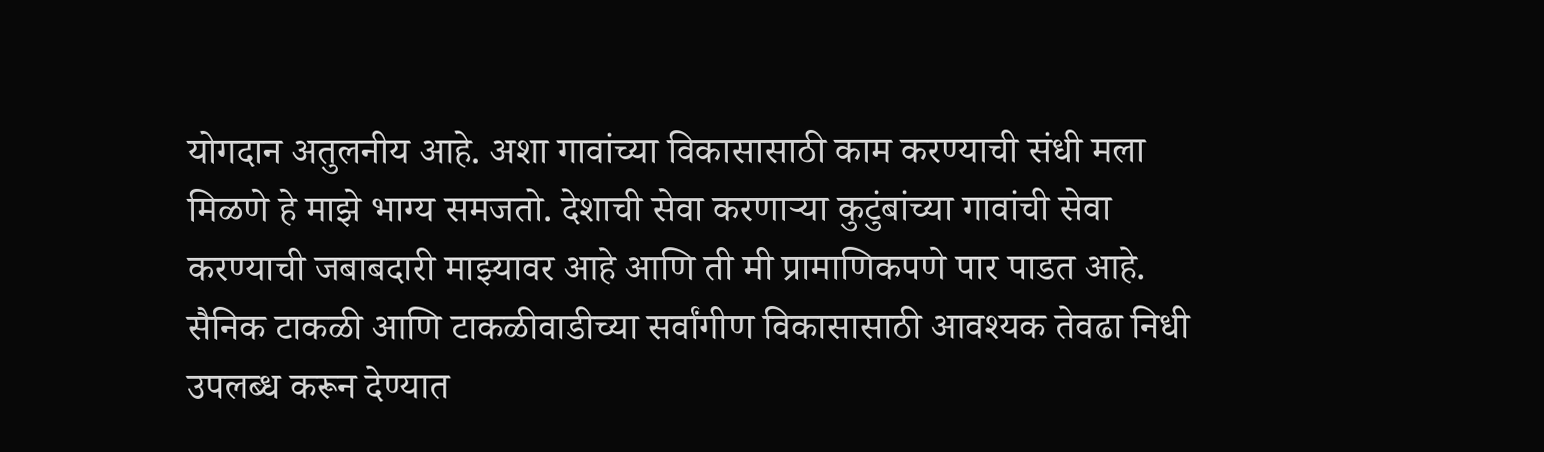योगदान अतुलनीय आहे. अशा गावांच्या विकासासाठी काम करण्याची संधी मला मिळणे हे माझे भाग्य समजतो. देशाची सेवा करणाऱ्या कुटुंबांच्या गावांची सेवा करण्याची जबाबदारी माझ्यावर आहे आणि ती मी प्रामाणिकपणे पार पाडत आहे. सैनिक टाकळी आणि टाकळीवाडीच्या सर्वांगीण विकासासाठी आवश्यक तेवढा निधी उपलब्ध करून देण्यात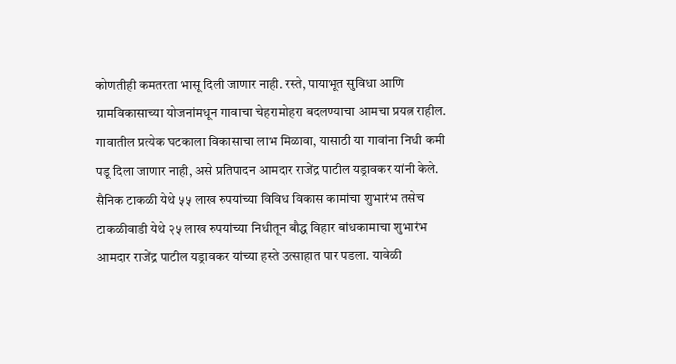कोणतीही कमतरता भासू दिली जाणार नाही. रस्ते, पायाभूत सुविधा आणि ग्रामविकासाच्या योजनांमधून गावाचा चेहरामोहरा बदलण्याचा आमचा प्रयत्न राहील. गावातील प्रत्येक घटकाला विकासाचा लाभ मिळावा, यासाठी या गावांना निधी कमी पडू दिला जाणार नाही, असे प्रतिपादन आमदार राजेंद्र पाटील यड्रावकर यांनी केले.
सैनिक टाकळी येथे ५५ लाख रुपयांच्या विविध विकास कामांचा शुभारंभ तसेच टाकळीवाडी येथे २५ लाख रुपयांच्या निधीतून बौद्ध विहार बांधकामाचा शुभारंभ आमदार राजेंद्र पाटील यड्रावकर यांच्या हस्ते उत्साहात पार पडला. यावेळी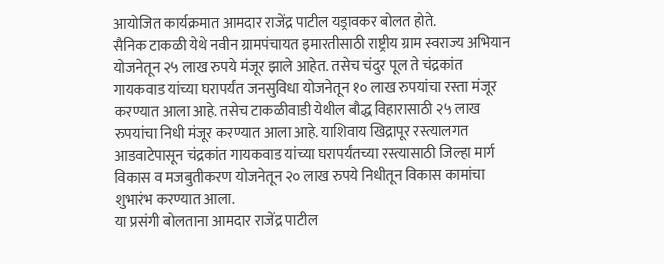आयोजित कार्यक्रमात आमदार राजेंद्र पाटील यड्रावकर बोलत होते.
सैनिक टाकळी येथे नवीन ग्रामपंचायत इमारतीसाठी राष्ट्रीय ग्राम स्वराज्य अभियान योजनेतून २५ लाख रुपये मंजूर झाले आहेत. तसेच चंदुर पूल ते चंद्रकांत गायकवाड यांच्या घरापर्यंत जनसुविधा योजनेतून १० लाख रुपयांचा रस्ता मंजूर करण्यात आला आहे. तसेच टाकळीवाडी येथील बौद्ध विहारासाठी २५ लाख रुपयांचा निधी मंजूर करण्यात आला आहे. याशिवाय खिद्रापूर रस्त्यालगत आडवाटेपासून चंद्रकांत गायकवाड यांच्या घरापर्यंतच्या रस्त्यासाठी जिल्हा मार्ग विकास व मजबुतीकरण योजनेतून २० लाख रुपये निधीतून विकास कामांचा शुभारंभ करण्यात आला.
या प्रसंगी बोलताना आमदार राजेंद्र पाटील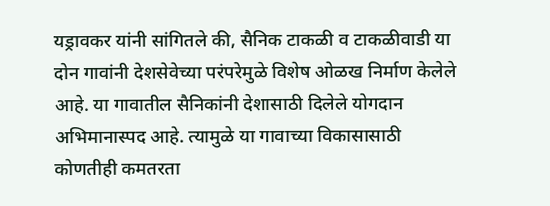यड्रावकर यांनी सांगितले की, सैनिक टाकळी व टाकळीवाडी या दोन गावांनी देशसेवेच्या परंपरेमुळे विशेष ओळख निर्माण केलेले आहे. या गावातील सैनिकांनी देशासाठी दिलेले योगदान अभिमानास्पद आहे. त्यामुळे या गावाच्या विकासासाठी कोणतीही कमतरता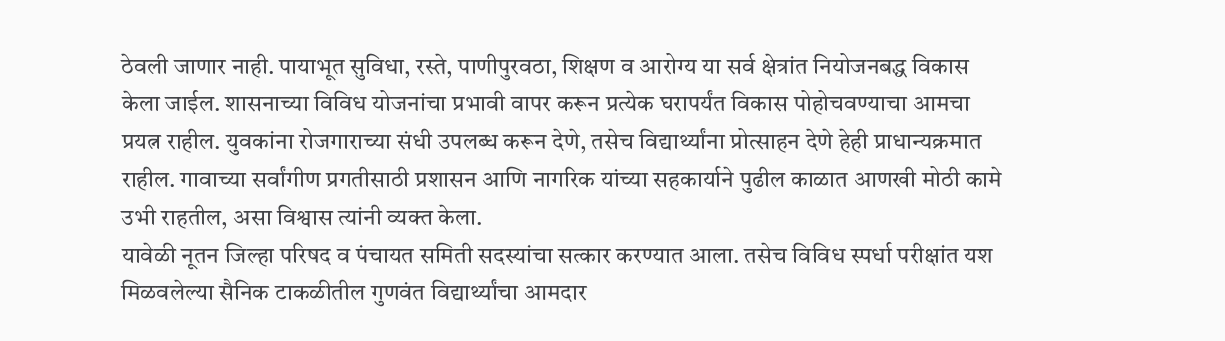ठेवली जाणार नाही. पायाभूत सुविधा, रस्ते, पाणीपुरवठा, शिक्षण व आरोग्य या सर्व क्षेत्रांत नियोजनबद्ध विकास केला जाईल. शासनाच्या विविध योजनांचा प्रभावी वापर करून प्रत्येक घरापर्यंत विकास पोहोचवण्याचा आमचा प्रयत्न राहील. युवकांना रोजगाराच्या संधी उपलब्ध करून देणे, तसेच विद्यार्थ्यांना प्रोत्साहन देणे हेही प्राधान्यक्रमात राहील. गावाच्या सर्वांगीण प्रगतीसाठी प्रशासन आणि नागरिक यांच्या सहकार्याने पुढील काळात आणखी मोठी कामे उभी राहतील, असा विश्वास त्यांनी व्यक्त केला.
यावेळी नूतन जिल्हा परिषद व पंचायत समिती सदस्यांचा सत्कार करण्यात आला. तसेच विविध स्पर्धा परीक्षांत यश मिळवलेल्या सैनिक टाकळीतील गुणवंत विद्यार्थ्यांचा आमदार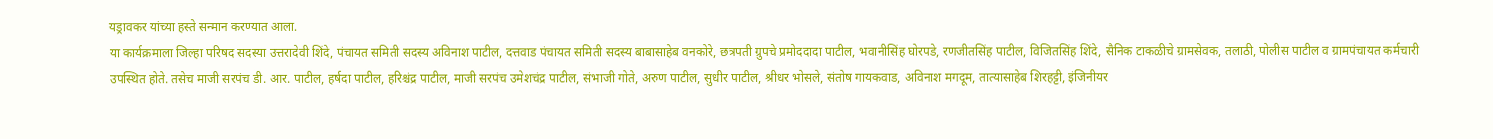यड्रावकर यांच्या हस्ते सन्मान करण्यात आला.
या कार्यक्रमाला जिल्हा परिषद सदस्या उत्तरादेवी शिंदे, पंचायत समिती सदस्य अविनाश पाटील, दत्तवाड पंचायत समिती सदस्य बाबासाहेब वनकोरे, छत्रपती ग्रुपचे प्रमोददादा पाटील, भवानीसिंह घोरपडे, रणजीतसिंह पाटील, विजितसिंह शिंदे, सैनिक टाकळीचे ग्रामसेवक, तलाठी, पोलीस पाटील व ग्रामपंचायत कर्मचारी उपस्थित होते. तसेच माजी सरपंच डी. आर. पाटील, हर्षदा पाटील, हरिश्चंद्र पाटील, माजी सरपंच उमेशचंद्र पाटील, संभाजी गोते, अरुण पाटील, सुधीर पाटील, श्रीधर भोसले, संतोष गायकवाड, अविनाश मगदूम, तात्यासाहेब शिरहट्टी, इंजिनीयर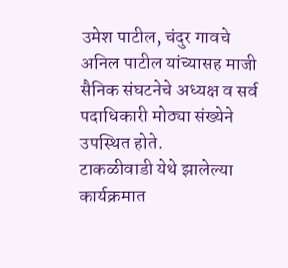उमेश पाटील, चंदुर गावचे अनिल पाटील यांच्यासह माजी सैनिक संघटनेचे अध्यक्ष व सर्व पदाधिकारी मोठ्या संख्येने उपस्थित होते.
टाकळीवाडी येथे झालेल्या कार्यक्रमात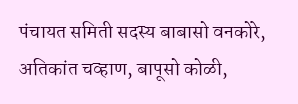पंचायत समिती सदस्य बाबासो वनकोरे, अतिकांत चव्हाण, बापूसो कोळी,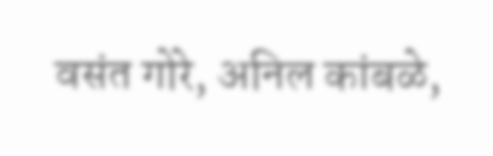वसंत गोरे, अनिल कांबळे,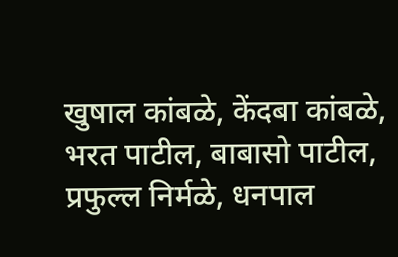खुषाल कांबळे, केंदबा कांबळे, भरत पाटील, बाबासो पाटील, प्रफुल्ल निर्मळे, धनपाल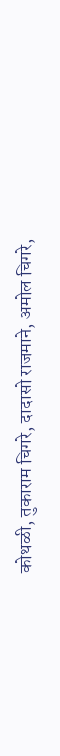कोथळी, तुकाराम चिगरे, दादासो राजमाने, अमोल चिगरे,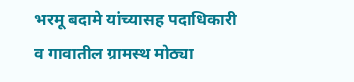भरमू बदामे यांच्यासह पदाधिकारी व गावातील ग्रामस्थ मोठ्या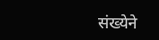संख्येने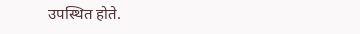उपस्थित होते.